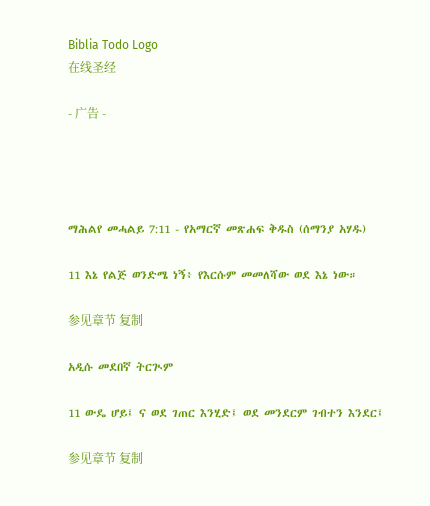Biblia Todo Logo
在线圣经

- 广告 -




ማሕልየ መሓልይ 7:11 - የአማርኛ መጽሐፍ ቅዱስ (ሰማንያ አሃዱ)

11 እኔ የልጅ ወንድሜ ነኝ፥ የእርሱም መመለሻው ወደ እኔ ነው።

参见章节 复制

አዲሱ መደበኛ ትርጒም

11 ውዴ ሆይ፤ ና ወደ ገጠር እንሂድ፤ ወደ መንደርም ገብተን እንደር፤

参见章节 复制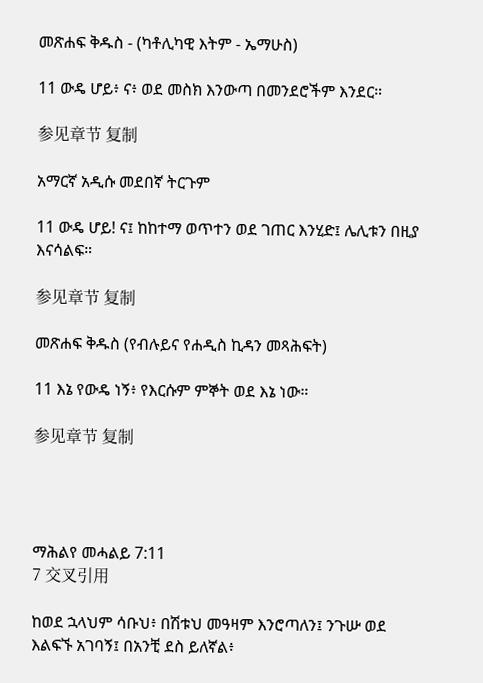መጽሐፍ ቅዱስ - (ካቶሊካዊ እትም - ኤማሁስ)

11 ውዴ ሆይ፥ ና፥ ወደ መስክ እንውጣ በመንደሮችም እንደር።

参见章节 复制

አማርኛ አዲሱ መደበኛ ትርጉም

11 ውዴ ሆይ! ና፤ ከከተማ ወጥተን ወደ ገጠር እንሂድ፤ ሌሊቱን በዚያ እናሳልፍ።

参见章节 复制

መጽሐፍ ቅዱስ (የብሉይና የሐዲስ ኪዳን መጻሕፍት)

11 እኔ የውዴ ነኝ፥ የእርሱም ምኞት ወደ እኔ ነው።

参见章节 复制




ማሕልየ መሓልይ 7:11
7 交叉引用

ከወደ ኋላህም ሳቡህ፥ በሽቱህ መዓዛም እንሮጣለን፤ ንጉሡ ወደ እልፍኙ አገባኝ፤ በአንቺ ደስ ይለኛል፥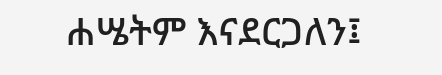ሐሤትም እናደርጋለን፤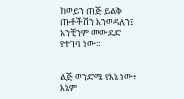ከወይን ጠጅ ይልቅ ጡቶችሽን እንወዳለን፤ አንቺንም መውደድ የተገባ ነው።


ልጅ ወንድሜ የእኔ ነው፥ እኔም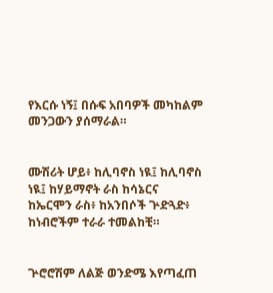የእርሱ ነኝ፤ በሱፍ አበባዎች መካከልም መንጋውን ያሰማራል።


ሙሽሪት ሆይ፥ ከሊባኖስ ነዪ፤ ከሊባኖስ ነዪ፤ ከሃይማኖት ራስ ከሳኔርና ከኤርሞን ራስ፥ ከአንበሶች ጕድጓድ፥ ከነብሮችም ተራራ ተመልከቺ።


ጕሮሮሽም ለልጅ ወንድሜ እየጣፈጠ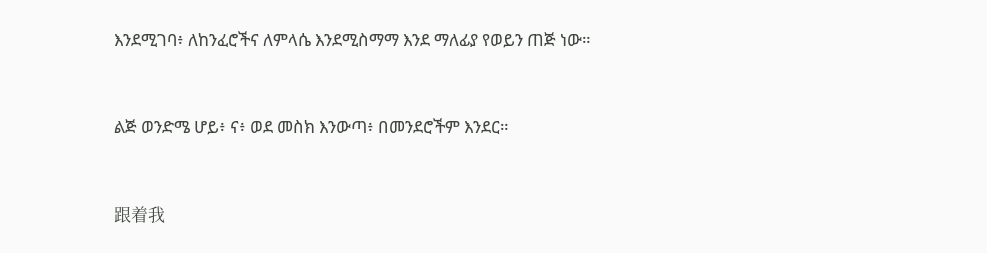እንደሚገባ፥ ለከንፈሮችና ለምላሴ እንደሚስማማ እንደ ማለፊያ የወይን ጠጅ ነው።


ልጅ ወንድሜ ሆይ፥ ና፥ ወደ መስክ እንውጣ፥ በመንደሮችም እንደር።


跟着我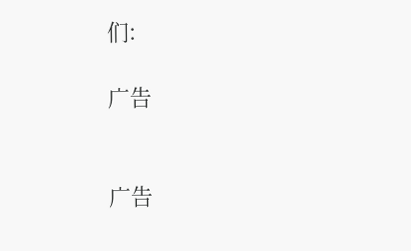们:

广告


广告